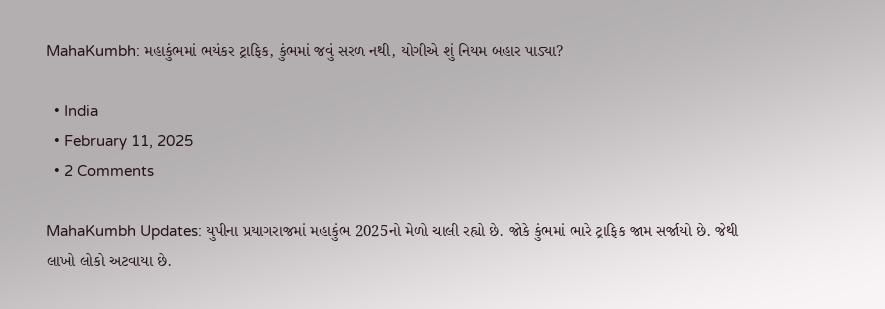MahaKumbh: મહાકુંભમાં ભયંકર ટ્રાફિક, કુંભમાં જવું સરળ નથી, યોગીએ શું નિયમ બહાર પાડ્યા?

  • India
  • February 11, 2025
  • 2 Comments

MahaKumbh Updates: યુપીના પ્રયાગરાજમાં મહાકુંભ 2025નો મેળો ચાલી રહ્યો છે. જોકે કુંભમાં ભારે ટ્રાફિક જામ સર્જાયો છે. જેથી લાખો લોકો અટવાયા છે.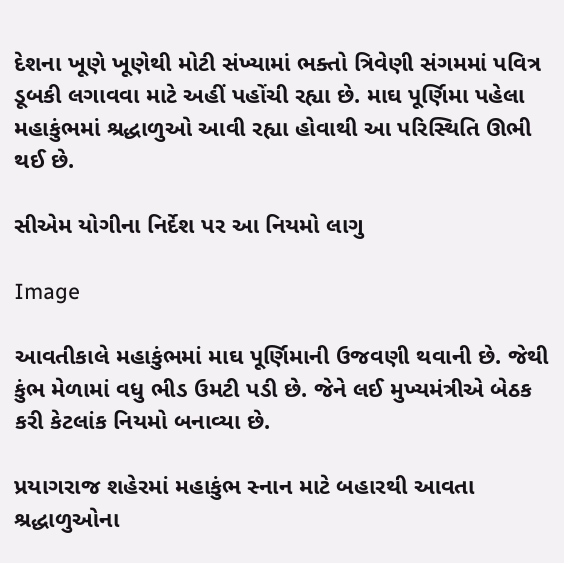દેશના ખૂણે ખૂણેથી મોટી સંખ્યામાં ભક્તો ત્રિવેણી સંગમમાં પવિત્ર ડૂબકી લગાવવા માટે અહીં પહોંચી રહ્યા છે. માઘ પૂર્ણિમા પહેલા મહાકુંભમાં શ્રદ્ધાળુઓ આવી રહ્યા હોવાથી આ પરિસ્થિતિ ઊભી થઈ છે.

સીએમ યોગીના નિર્દેશ પર આ નિયમો લાગુ

Image

આવતીકાલે મહાકુંભમાં માઘ પૂર્ણિમાની ઉજવણી થવાની છે. જેથી કુંભ મેળામાં વધુ ભીડ ઉમટી પડી છે. જેને લઈ મુખ્યમંત્રીએ બેઠક કરી કેટલાંક નિયમો બનાવ્યા છે.

પ્રયાગરાજ શહેરમાં મહાકુંભ સ્નાન માટે બહારથી આવતા શ્રદ્ધાળુઓના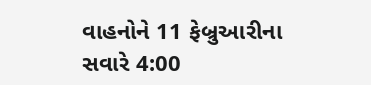વાહનોને 11 ફેબ્રુઆરીના સવારે 4:00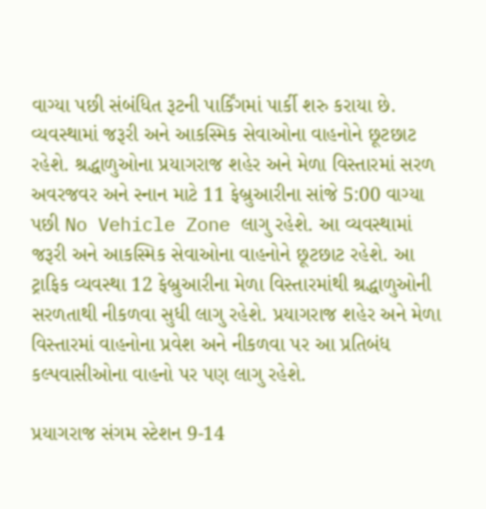વાગ્યા પછી સંબંધિત રૂટની પાર્કિંગમાં પાર્કી શરુ કરાયા છે.  વ્યવસ્થામાં જરૂરી અને આકસ્મિક સેવાઓના વાહનોને છૂટછાટ રહેશે. શ્રદ્ધાળુઓના પ્રયાગરાજ શહેર અને મેળા વિસ્તારમાં સરળ અવરજવર અને સ્નાન માટે 11 ફેબ્રુઆરીના સાંજે 5:00 વાગ્યા પછી No Vehicle Zone લાગુ રહેશે. આ વ્યવસ્થામાં જરૂરી અને આકસ્મિક સેવાઓના વાહનોને છૂટછાટ રહેશે. આ ટ્રાફિક વ્યવસ્થા 12 ફેબ્રુઆરીના મેળા વિસ્તારમાંથી શ્રદ્ધાળુઓની સરળતાથી નીકળવા સુધી લાગુ રહેશે. પ્રયાગરાજ શહેર અને મેળા વિસ્તારમાં વાહનોના પ્રવેશ અને નીકળવા પર આ પ્રતિબંધ કલ્પવાસીઓના વાહનો પર પણ લાગુ રહેશે.

પ્રયાગરાજ સંગમ સ્ટેશન 9-14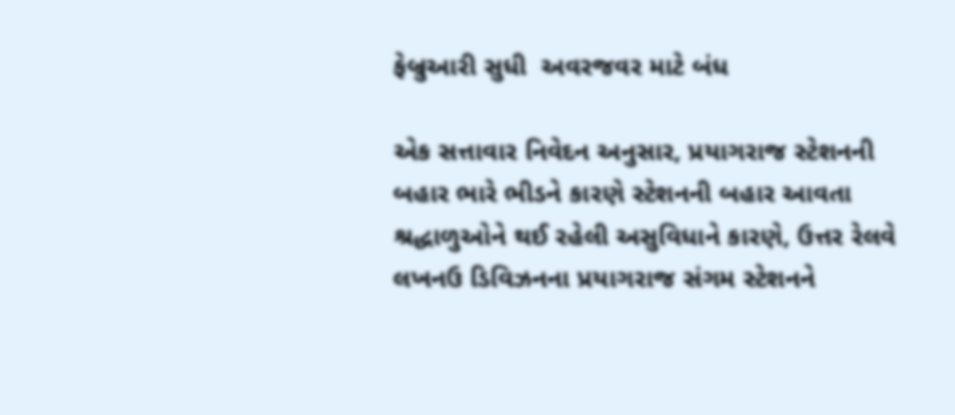ફેબ્રુઆરી સુધી  અવરજવર માટે બંધ

એક સત્તાવાર નિવેદન અનુસાર, પ્રયાગરાજ સ્ટેશનની બહાર ભારે ભીડને કારણે સ્ટેશનની બહાર આવતા શ્રદ્ધાળુઓને થઈ રહેલી અસુવિધાને કારણે, ઉત્તર રેલવે લખનઉ ડિવિઝનના પ્રયાગરાજ સંગમ સ્ટેશનને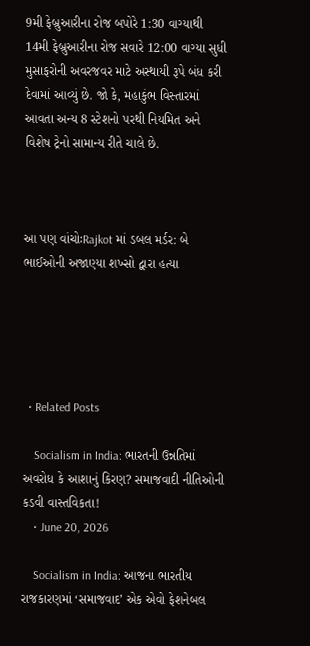9મી ફેબ્રુઆરીના રોજ બપોરે 1:30 વાગ્યાથી 14મી ફેબ્રુઆરીના રોજ સવારે 12:00 વાગ્યા સુધી મુસાફરોની અવરજવર માટે અસ્થાયી રૂપે બંધ કરી દેવામાં આવ્યું છે. જો કે, મહાકુંભ વિસ્તારમાં આવતા અન્ય 8 સ્ટેશનો પરથી નિયમિત અને વિશેષ ટ્રેનો સામાન્ય રીતે ચાલે છે.



આ પણ વાંચોઃRajkot માં ડબલ મર્ડર: બે ભાઈઓની અજાણ્યા શખ્સો દ્વારા હત્યા





  • Related Posts

    Socialism in India: ભારતની ઉન્નતિમાં અવરોધ કે આશાનું કિરણ? સમાજવાદી નીતિઓની કડવી વાસ્તવિકતા!
    • June 20, 2026

    Socialism in India: આજના ભારતીય રાજકારણમાં ‘સમાજવાદ’ એક એવો ફેશનેબલ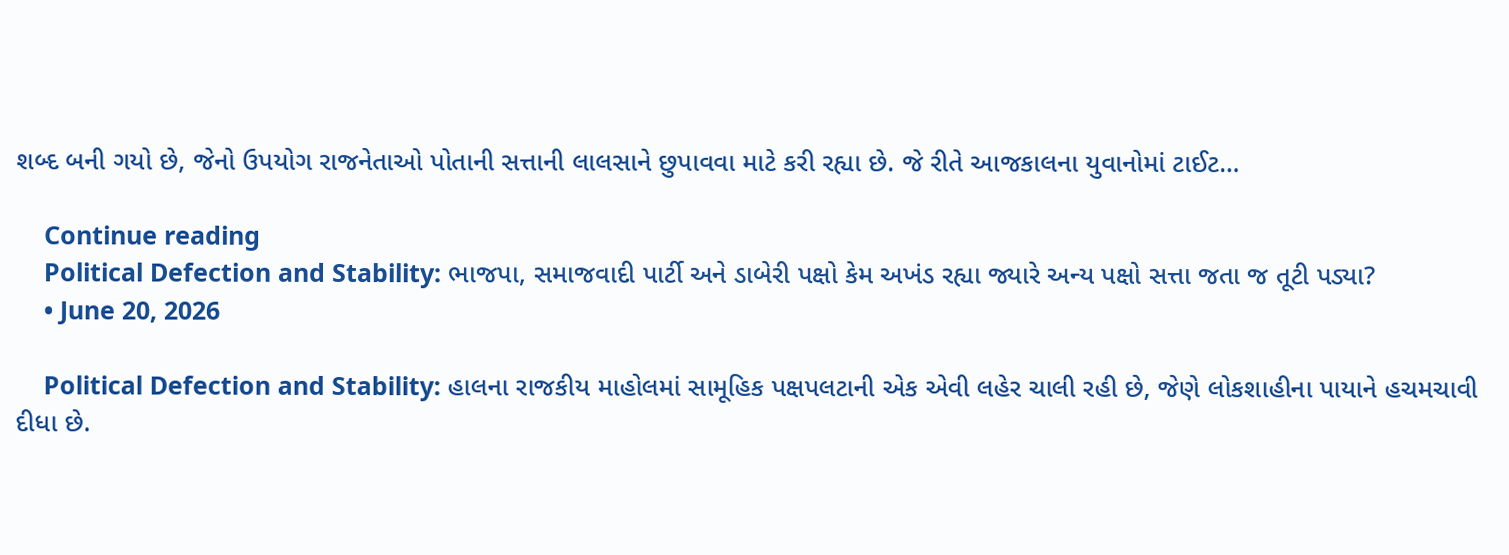શબ્દ બની ગયો છે, જેનો ઉપયોગ રાજનેતાઓ પોતાની સત્તાની લાલસાને છુપાવવા માટે કરી રહ્યા છે. જે રીતે આજકાલના યુવાનોમાં ટાઈટ…

    Continue reading
    Political Defection and Stability: ભાજપા, સમાજવાદી પાર્ટી અને ડાબેરી પક્ષો કેમ અખંડ રહ્યા જ્યારે અન્ય પક્ષો સત્તા જતા જ તૂટી પડ્યા?
    • June 20, 2026

    Political Defection and Stability: હાલના રાજકીય માહોલમાં સામૂહિક પક્ષપલટાની એક એવી લહેર ચાલી રહી છે, જેણે લોકશાહીના પાયાને હચમચાવી દીધા છે.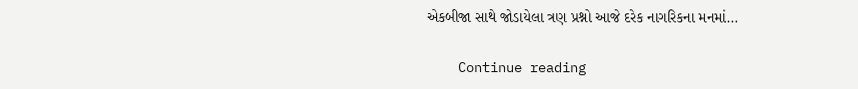એકબીજા સાથે જોડાયેલા ત્રણ પ્રશ્નો આજે દરેક નાગરિકના મનમાં…

    Continue reading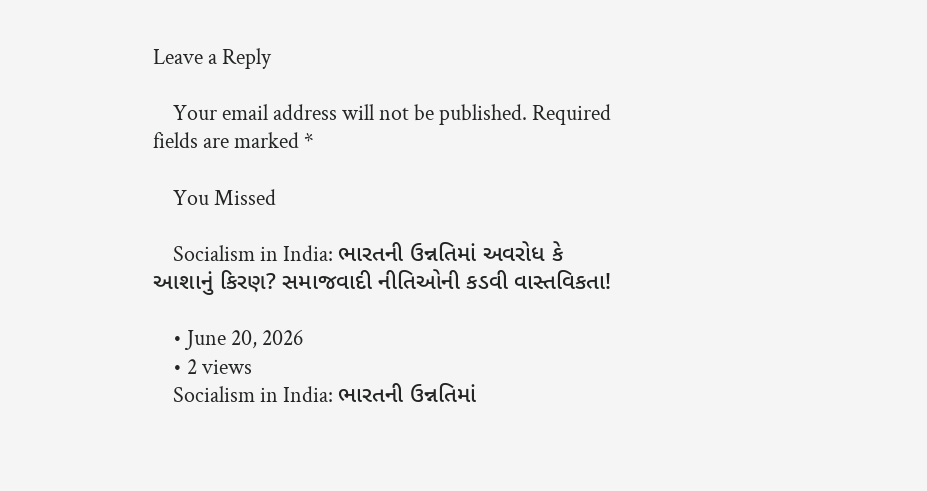Leave a Reply

    Your email address will not be published. Required fields are marked *

    You Missed

    Socialism in India: ભારતની ઉન્નતિમાં અવરોધ કે આશાનું કિરણ? સમાજવાદી નીતિઓની કડવી વાસ્તવિકતા!

    • June 20, 2026
    • 2 views
    Socialism in India: ભારતની ઉન્નતિમાં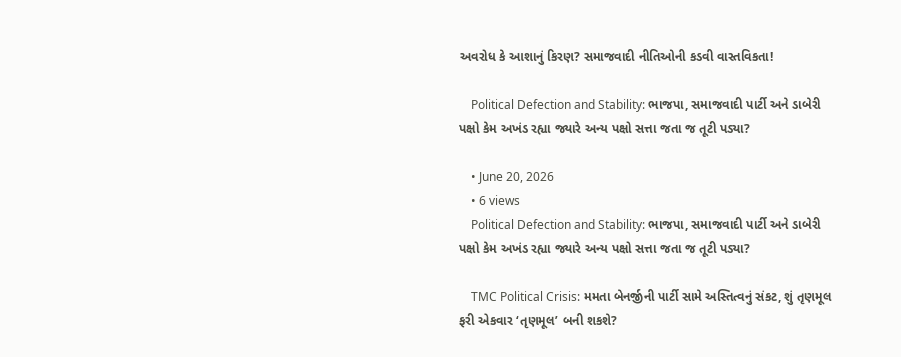અવરોધ કે આશાનું કિરણ? સમાજવાદી નીતિઓની કડવી વાસ્તવિકતા!

    Political Defection and Stability: ભાજપા, સમાજવાદી પાર્ટી અને ડાબેરી પક્ષો કેમ અખંડ રહ્યા જ્યારે અન્ય પક્ષો સત્તા જતા જ તૂટી પડ્યા?

    • June 20, 2026
    • 6 views
    Political Defection and Stability: ભાજપા, સમાજવાદી પાર્ટી અને ડાબેરી પક્ષો કેમ અખંડ રહ્યા જ્યારે અન્ય પક્ષો સત્તા જતા જ તૂટી પડ્યા?

    TMC Political Crisis: મમતા બેનર્જીની પાર્ટી સામે અસ્તિત્વનું સંકટ, શું તૃણમૂલ ફરી એકવાર ‘તૃણમૂલ’ બની શકશે?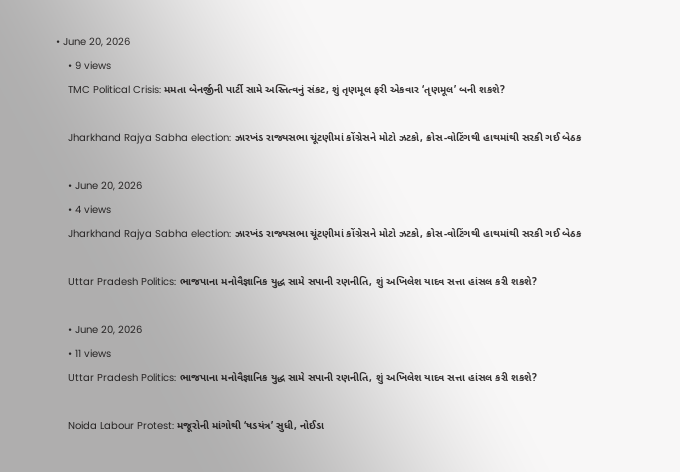• June 20, 2026
    • 9 views
    TMC Political Crisis: મમતા બેનર્જીની પાર્ટી સામે અસ્તિત્વનું સંકટ, શું તૃણમૂલ ફરી એકવાર ‘તૃણમૂલ’ બની શકશે?

    Jharkhand Rajya Sabha election: ઝારખંડ રાજ્યસભા ચૂંટણીમાં કોંગ્રેસને મોટો ઝટકો, ક્રોસ-વોટિંગથી હાથમાંથી સરકી ગઈ બેઠક

    • June 20, 2026
    • 4 views
    Jharkhand Rajya Sabha election: ઝારખંડ રાજ્યસભા ચૂંટણીમાં કોંગ્રેસને મોટો ઝટકો, ક્રોસ-વોટિંગથી હાથમાંથી સરકી ગઈ બેઠક

    Uttar Pradesh Politics: ભાજપાના મનોવૈજ્ઞાનિક યુદ્ધ સામે સપાની રણનીતિ, શું અખિલેશ યાદવ સત્તા હાંસલ કરી શકશે?

    • June 20, 2026
    • 11 views
    Uttar Pradesh Politics: ભાજપાના મનોવૈજ્ઞાનિક યુદ્ધ સામે સપાની રણનીતિ, શું અખિલેશ યાદવ સત્તા હાંસલ કરી શકશે?

    Noida Labour Protest: મજૂરોની માંગોથી ‘ષડયંત્ર’ સુધી, નોઈડા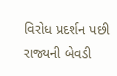વિરોધ પ્રદર્શન પછી રાજ્યની બેવડી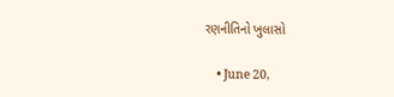રણનીતિનો ખુલાસો

    • June 20,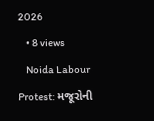2026
    • 8 views
    Noida Labour Protest: મજૂરોની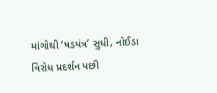માંગોથી ‘ષડયંત્ર’ સુધી, નોઈડા વિરોધ પ્રદર્શન પછી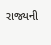રાજ્યની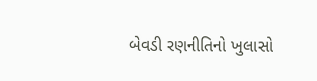બેવડી રણનીતિનો ખુલાસો